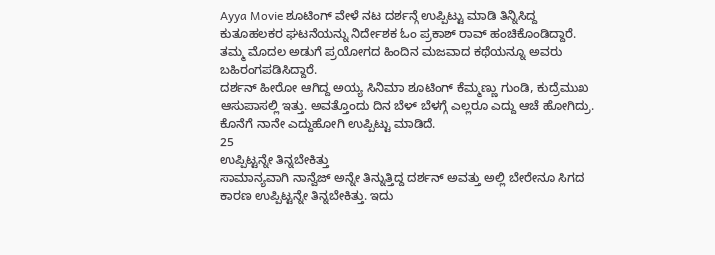Ayya Movie ಶೂಟಿಂಗ್ ವೇಳೆ ನಟ ದರ್ಶನ್ಗೆ ಉಪ್ಪಿಟ್ಟು ಮಾಡಿ ತಿನ್ನಿಸಿದ್ದ ಕುತೂಹಲಕರ ಘಟನೆಯನ್ನು ನಿರ್ದೇಶಕ ಓಂ ಪ್ರಕಾಶ್ ರಾವ್ ಹಂಚಿಕೊಂಡಿದ್ದಾರೆ. ತಮ್ಮ ಮೊದಲ ಅಡುಗೆ ಪ್ರಯೋಗದ ಹಿಂದಿನ ಮಜವಾದ ಕಥೆಯನ್ನೂ ಅವರು ಬಹಿರಂಗಪಡಿಸಿದ್ದಾರೆ.
ದರ್ಶನ್ ಹೀರೋ ಆಗಿದ್ದ ಅಯ್ಯ ಸಿನಿಮಾ ಶೂಟಿಂಗ್ ಕೆಮ್ಮಣ್ಣು ಗುಂಡಿ, ಕುದ್ರೆಮುಖ ಆಸುಪಾಸಲ್ಲಿ ಇತ್ತು. ಅವತ್ತೊಂದು ದಿನ ಬೆಳ್ ಬೆಳಗ್ಗೆ ಎಲ್ಲರೂ ಎದ್ದು ಆಚೆ ಹೋಗಿದ್ರು. ಕೊನೆಗೆ ನಾನೇ ಎದ್ದುಹೋಗಿ ಉಪ್ಪಿಟ್ಟು ಮಾಡಿದೆ.
25
ಉಪ್ಪಿಟ್ಟನ್ನೇ ತಿನ್ನಬೇಕಿತ್ತು
ಸಾಮಾನ್ಯವಾಗಿ ನಾನ್ವೆಜ್ ಅನ್ನೇ ತಿನ್ನುತ್ತಿದ್ದ ದರ್ಶನ್ ಅವತ್ತು ಅಲ್ಲಿ ಬೇರೇನೂ ಸಿಗದ ಕಾರಣ ಉಪ್ಪಿಟ್ಟನ್ನೇ ತಿನ್ನಬೇಕಿತ್ತು. ಇದು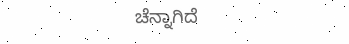ಚೆನ್ನಾಗಿದೆ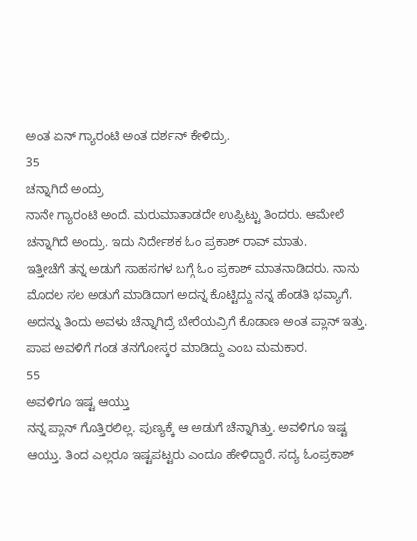ಅಂತ ಏನ್ ಗ್ಯಾರಂಟಿ ಅಂತ ದರ್ಶನ್ ಕೇಳಿದ್ರು.
35
ಚನ್ನಾಗಿದೆ ಅಂದ್ರು
ನಾನೇ ಗ್ಯಾರಂಟಿ ಅಂದೆ. ಮರುಮಾತಾಡದೇ ಉಪ್ಪಿಟ್ಟು ತಿಂದರು. ಆಮೇಲೆ ಚನ್ನಾಗಿದೆ ಅಂದ್ರು. ಇದು ನಿರ್ದೇಶಕ ಓಂ ಪ್ರಕಾಶ್ ರಾವ್ ಮಾತು.
ಇತ್ತೀಚೆಗೆ ತನ್ನ ಅಡುಗೆ ಸಾಹಸಗಳ ಬಗ್ಗೆ ಓಂ ಪ್ರಕಾಶ್ ಮಾತನಾಡಿದರು. ನಾನು ಮೊದಲ ಸಲ ಅಡುಗೆ ಮಾಡಿದಾಗ ಅದನ್ನ ಕೊಟ್ಟಿದ್ದು ನನ್ನ ಹೆಂಡತಿ ಭವ್ಯಾಗೆ. ಅದನ್ನು ತಿಂದು ಅವಳು ಚೆನ್ನಾಗಿದ್ರೆ ಬೇರೆಯವ್ರಿಗೆ ಕೊಡಾಣ ಅಂತ ಪ್ಲಾನ್ ಇತ್ತು. ಪಾಪ ಅವಳಿಗೆ ಗಂಡ ತನಗೋಸ್ಕರ ಮಾಡಿದ್ದು ಎಂಬ ಮಮಕಾರ.
55
ಅವಳಿಗೂ ಇಷ್ಟ ಆಯ್ತು
ನನ್ನ ಪ್ಲಾನ್ ಗೊತ್ತಿರಲಿಲ್ಲ. ಪುಣ್ಯಕ್ಕೆ ಆ ಅಡುಗೆ ಚೆನ್ನಾಗಿತ್ತು. ಅವಳಿಗೂ ಇಷ್ಟ ಆಯ್ತು. ತಿಂದ ಎಲ್ಲರೂ ಇಷ್ಟಪಟ್ಟರು ಎಂದೂ ಹೇಳಿದ್ದಾರೆ. ಸದ್ಯ ಓಂಪ್ರಕಾಶ್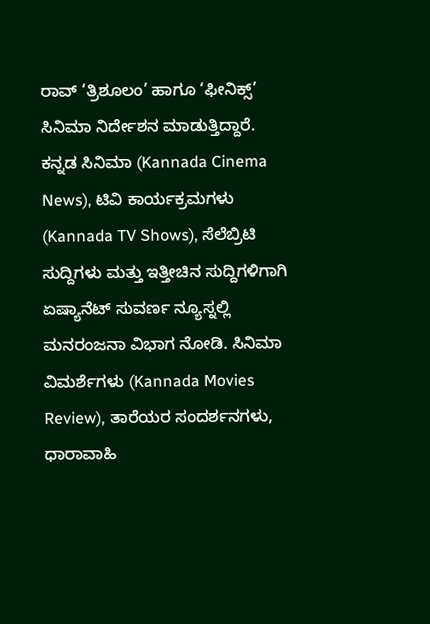ರಾವ್ ‘ತ್ರಿಶೂಲಂ’ ಹಾಗೂ ‘ಫೀನಿಕ್ಸ್’ ಸಿನಿಮಾ ನಿರ್ದೇಶನ ಮಾಡುತ್ತಿದ್ದಾರೆ.
ಕನ್ನಡ ಸಿನಿಮಾ (Kannada Cinema News), ಟಿವಿ ಕಾರ್ಯಕ್ರಮಗಳು (Kannada TV Shows), ಸೆಲೆಬ್ರಿಟಿ ಸುದ್ದಿಗಳು ಮತ್ತು ಇತ್ತೀಚಿನ ಸುದ್ದಿಗಳಿಗಾಗಿ ಏಷ್ಯಾನೆಟ್ ಸುವರ್ಣ ನ್ಯೂಸ್ನಲ್ಲಿ ಮನರಂಜನಾ ವಿಭಾಗ ನೋಡಿ. ಸಿನಿಮಾ ವಿಮರ್ಶೆಗಳು (Kannada Movies Review), ತಾರೆಯರ ಸಂದರ್ಶನಗಳು, ಧಾರಾವಾಹಿ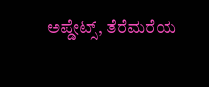ಅಪ್ಡೇಟ್ಸ್, ತೆರೆಮರೆಯ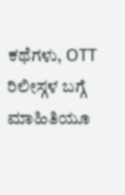ಕಥೆಗಳು, OTT ರಿಲೀಸ್ಗಳ ಬಗ್ಗೆ ಮಾಹಿತಿಯೂ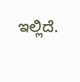ಇಲ್ಲಿದೆ.